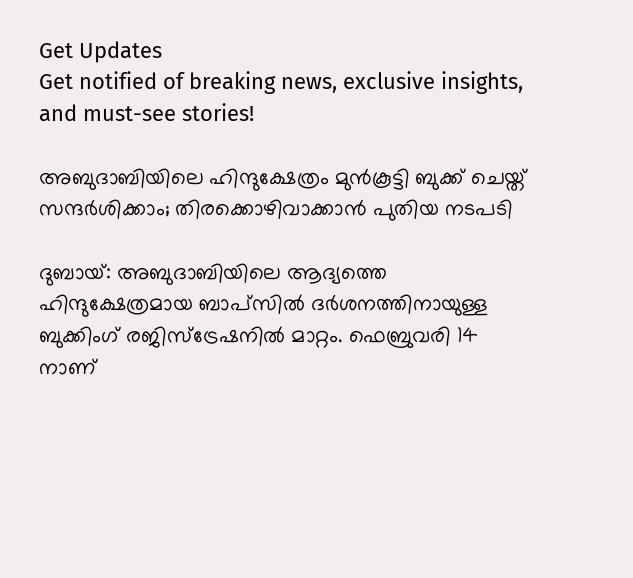Get Updates
Get notified of breaking news, exclusive insights, and must-see stories!

അബുദാബിയിലെ ഹിന്ദുക്ഷേത്രം മുന്‍കൂട്ടി ബുക്ക് ചെയ്ത് സന്ദര്‍ശിക്കാം; തിരക്കൊഴിവാക്കാന്‍ പുതിയ നടപടി

ദുബായ്: അബുദാബിയിലെ ആദ്യത്തെ ഹിന്ദുക്ഷേത്രമായ ബാപ്‌സില്‍ ദര്‍ശനത്തിനായുള്ള ബുക്കിംഗ് രജിസ്‌ട്രേഷനില്‍ മാറ്റം. ഫെബ്രുവരി 14 നാണ്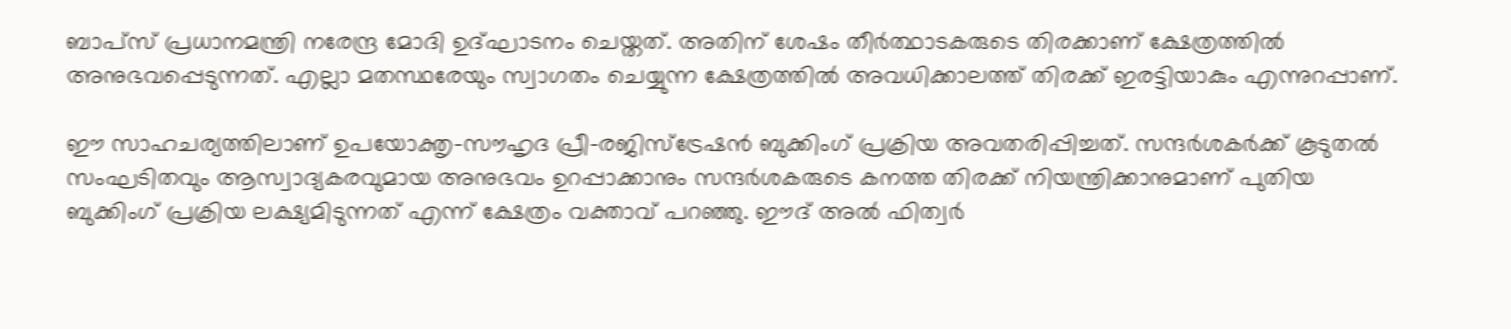ബാപ്‌സ് പ്രധാനമന്ത്രി നരേന്ദ്ര മോദി ഉദ്ഘാടനം ചെയ്തത്. അതിന് ശേഷം തീര്‍ത്ഥാടകരുടെ തിരക്കാണ് ക്ഷേത്രത്തില്‍ അനുഭവപ്പെടുന്നത്. എല്ലാ മതസ്ഥരേയും സ്വാഗതം ചെയ്യുന്ന ക്ഷേത്രത്തില്‍ അവധിക്കാലത്ത് തിരക്ക് ഇരട്ടിയാകും എന്നുറപ്പാണ്.

ഈ സാഹചര്യത്തിലാണ് ഉപയോക്തൃ-സൗഹൃദ പ്രീ-രജിസ്ട്രേഷന്‍ ബുക്കിംഗ് പ്രക്രിയ അവതരിപ്പിച്ചത്. സന്ദര്‍ശകര്‍ക്ക് കൂടുതല്‍ സംഘടിതവും ആസ്വാദ്യകരവുമായ അനുഭവം ഉറപ്പാക്കാനും സന്ദര്‍ശകരുടെ കനത്ത തിരക്ക് നിയന്ത്രിക്കാനുമാണ് പുതിയ ബുക്കിംഗ് പ്രക്രിയ ലക്ഷ്യമിടുന്നത് എന്ന് ക്ഷേത്രം വക്താവ് പറഞ്ഞു. ഈദ് അല്‍ ഫിത്വര്‍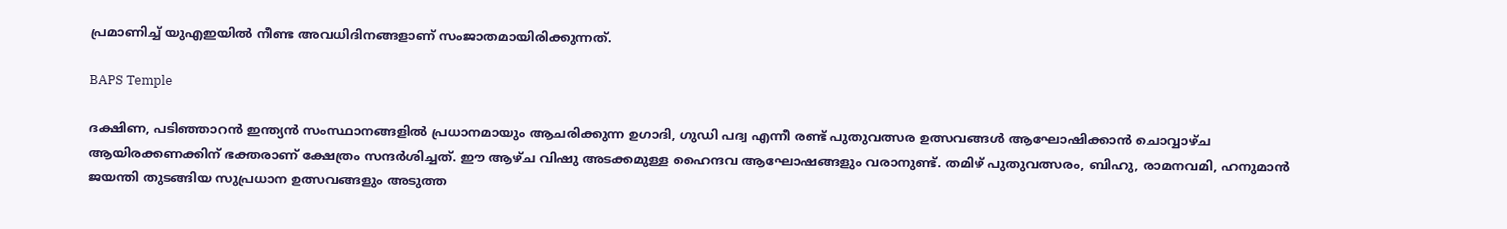പ്രമാണിച്ച് യുഎഇയില്‍ നീണ്ട അവധിദിനങ്ങളാണ് സംജാതമായിരിക്കുന്നത്.

BAPS Temple

ദക്ഷിണ, പടിഞ്ഞാറന്‍ ഇന്ത്യന്‍ സംസ്ഥാനങ്ങളില്‍ പ്രധാനമായും ആചരിക്കുന്ന ഉഗാദി, ഗുഡി പദ്വ എന്നീ രണ്ട് പുതുവത്സര ഉത്സവങ്ങള്‍ ആഘോഷിക്കാന്‍ ചൊവ്വാഴ്ച ആയിരക്കണക്കിന് ഭക്തരാണ് ക്ഷേത്രം സന്ദര്‍ശിച്ചത്. ഈ ആഴ്ച വിഷു അടക്കമുള്ള ഹൈന്ദവ ആഘോഷങ്ങളും വരാനുണ്ട്. തമിഴ് പുതുവത്സരം, ബിഹു, രാമനവമി, ഹനുമാന്‍ ജയന്തി തുടങ്ങിയ സുപ്രധാന ഉത്സവങ്ങളും അടുത്ത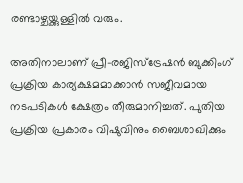രണ്ടാഴ്ചയ്ക്കുള്ളില്‍ വരും.

അതിനാലാണ് പ്രീ-രജിസ്ട്രേഷന്‍ ബുക്കിംഗ് പ്രക്രിയ കാര്യക്ഷമമാക്കാന്‍ സജീവമായ നടപടികള്‍ ക്ഷേത്രം തീരുമാനിച്ചത്. പുതിയ പ്രക്രിയ പ്രകാരം വിഷുവിനും ബൈശാഖിക്കും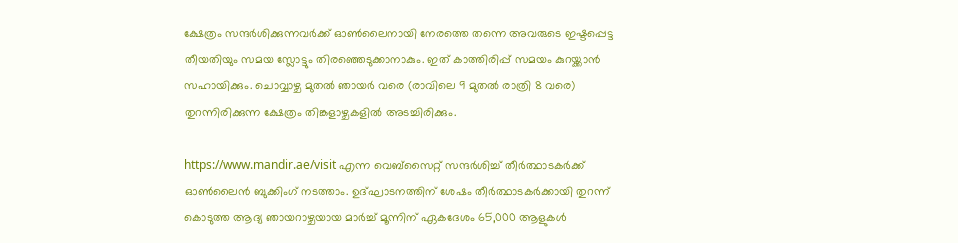ക്ഷേത്രം സന്ദര്‍ശിക്കുന്നവര്‍ക്ക് ഓണ്‍ലൈനായി നേരത്തെ തന്നെ അവരുടെ ഇഷ്ടപ്പെട്ട തീയതിയും സമയ സ്ലോട്ടും തിരഞ്ഞെടുക്കാനാകും. ഇത് കാത്തിരിപ്പ് സമയം കുറയ്ക്കാന്‍ സഹായിക്കും. ചൊവ്വാഴ്ച മുതല്‍ ഞായര്‍ വരെ (രാവിലെ 9 മുതല്‍ രാത്രി 8 വരെ) തുറന്നിരിക്കുന്ന ക്ഷേത്രം തിങ്കളാഴ്ചകളില്‍ അടച്ചിരിക്കും.

https://www.mandir.ae/visit എന്ന വെബ്‌സൈറ്റ് സന്ദര്‍ശിച്ച് തീര്‍ത്ഥാടകര്‍ക്ക് ഓണ്‍ലൈന്‍ ബുക്കിംഗ് നടത്താം. ഉദ്ഘാടനത്തിന് ശേഷം തീര്‍ത്ഥാടകര്‍ക്കായി തുറന്ന് കൊടുത്ത ആദ്യ ഞായറാഴ്ചയായ മാര്‍ച്ച് മൂന്നിന് ഏകദേശം 65,000 ആളുകള്‍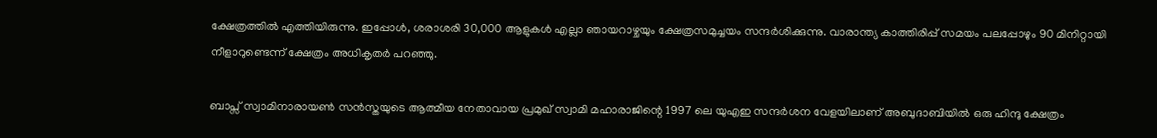ക്ഷേത്രത്തില്‍ എത്തിയിരുന്നു. ഇപ്പോള്‍, ശരാശരി 30,000 ആളുകള്‍ എല്ലാ ഞായറാഴ്ചയും ക്ഷേത്രസമുച്ചയം സന്ദര്‍ശിക്കുന്നു. വാരാന്ത്യ കാത്തിരിപ്പ് സമയം പലപ്പോഴും 90 മിനിറ്റായി നീളാറുണ്ടെന്ന് ക്ഷേത്രം അധികൃതര്‍ പറഞ്ഞു.

ബാപ്സ് സ്വാമിനാരായണ്‍ സന്‍സ്തയുടെ ആത്മീയ നേതാവായ പ്രമുഖ് സ്വാമി മഹാരാജിന്റെ 1997 ലെ യുഎഇ സന്ദര്‍ശന വേളയിലാണ് അബുദാബിയില്‍ ഒരു ഹിന്ദു ക്ഷേത്രം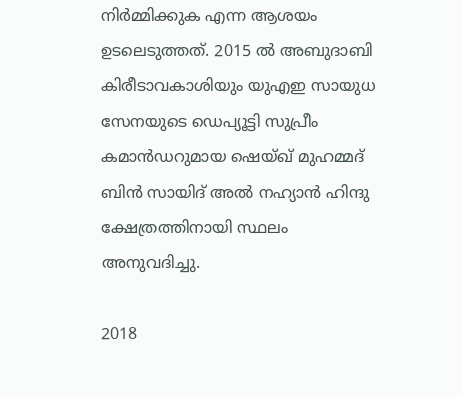നിര്‍മ്മിക്കുക എന്ന ആശയം ഉടലെടുത്തത്. 2015 ല്‍ അബുദാബി കിരീടാവകാശിയും യുഎഇ സായുധ സേനയുടെ ഡെപ്യൂട്ടി സുപ്രീം കമാന്‍ഡറുമായ ഷെയ്ഖ് മുഹമ്മദ് ബിന്‍ സായിദ് അല്‍ നഹ്യാന്‍ ഹിന്ദു ക്ഷേത്രത്തിനായി സ്ഥലം അനുവദിച്ചു.

2018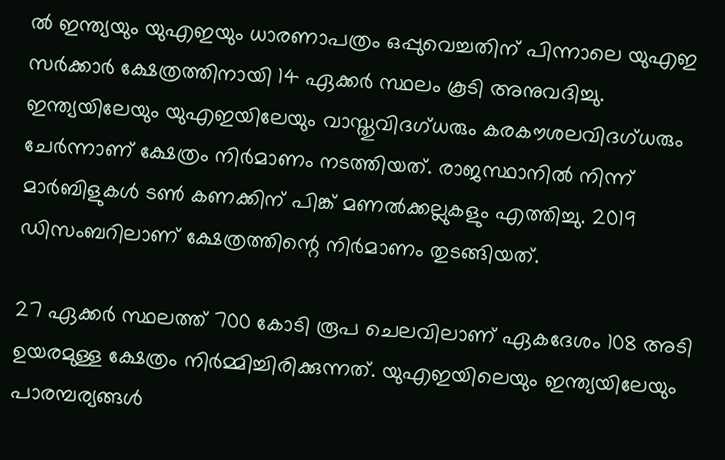ല്‍ ഇന്ത്യയും യുഎഇയും ധാരണാപത്രം ഒപ്പുവെച്ചതിന് പിന്നാലെ യുഎഇ സര്‍ക്കാര്‍ ക്ഷേത്രത്തിനായി 14 ഏക്കര്‍ സ്ഥലം കൂടി അനുവദിച്ചു. ഇന്ത്യയിലേയും യുഎഇയിലേയും വാസ്തുവിദഗ്ധരും കരകൗശലവിദഗ്ധരും ചേര്‍ന്നാണ് ക്ഷേത്രം നിര്‍മാണം നടത്തിയത്. രാജസ്ഥാനില്‍ നിന്ന് മാര്‍ബിളുകള്‍ ടണ്‍ കണക്കിന് പിങ്ക് മണല്‍ക്കല്ലുകളും എത്തിച്ചു. 2019 ഡിസംബറിലാണ് ക്ഷേത്രത്തിന്റെ നിര്‍മാണം തുടങ്ങിയത്.

27 ഏക്കര്‍ സ്ഥലത്ത് 700 കോടി രൂപ ചെലവിലാണ് ഏകദേശം 108 അടി ഉയരമുള്ള ക്ഷേത്രം നിര്‍മ്മിച്ചിരിക്കുന്നത്. യുഎഇയിലെയും ഇന്ത്യയിലേയും പാരമ്പര്യങ്ങള്‍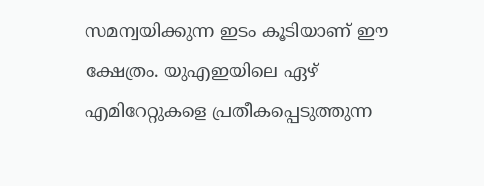സമന്വയിക്കുന്ന ഇടം കൂടിയാണ് ഈ ക്ഷേത്രം. യുഎഇയിലെ ഏഴ് എമിറേറ്റുകളെ പ്രതീകപ്പെടുത്തുന്ന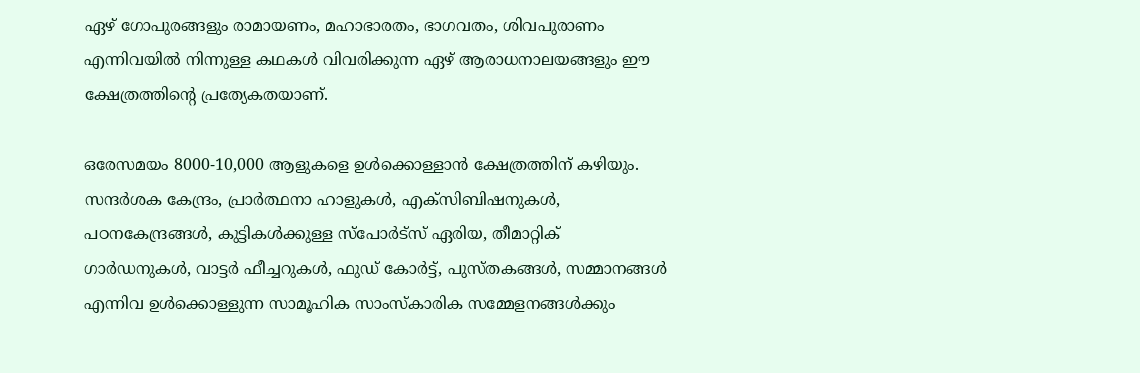ഏഴ് ഗോപുരങ്ങളും രാമായണം, മഹാഭാരതം, ഭാഗവതം, ശിവപുരാണം എന്നിവയില്‍ നിന്നുള്ള കഥകള്‍ വിവരിക്കുന്ന ഏഴ് ആരാധനാലയങ്ങളും ഈ ക്ഷേത്രത്തിന്റെ പ്രത്യേകതയാണ്.

ഒരേസമയം 8000-10,000 ആളുകളെ ഉള്‍ക്കൊള്ളാന്‍ ക്ഷേത്രത്തിന് കഴിയും. സന്ദര്‍ശക കേന്ദ്രം, പ്രാര്‍ത്ഥനാ ഹാളുകള്‍, എക്സിബിഷനുകള്‍, പഠനകേന്ദ്രങ്ങള്‍, കുട്ടികള്‍ക്കുള്ള സ്പോര്‍ട്സ് ഏരിയ, തീമാറ്റിക് ഗാര്‍ഡനുകള്‍, വാട്ടര്‍ ഫീച്ചറുകള്‍, ഫുഡ് കോര്‍ട്ട്, പുസ്തകങ്ങള്‍, സമ്മാനങ്ങള്‍ എന്നിവ ഉള്‍ക്കൊള്ളുന്ന സാമൂഹിക സാംസ്‌കാരിക സമ്മേളനങ്ങള്‍ക്കും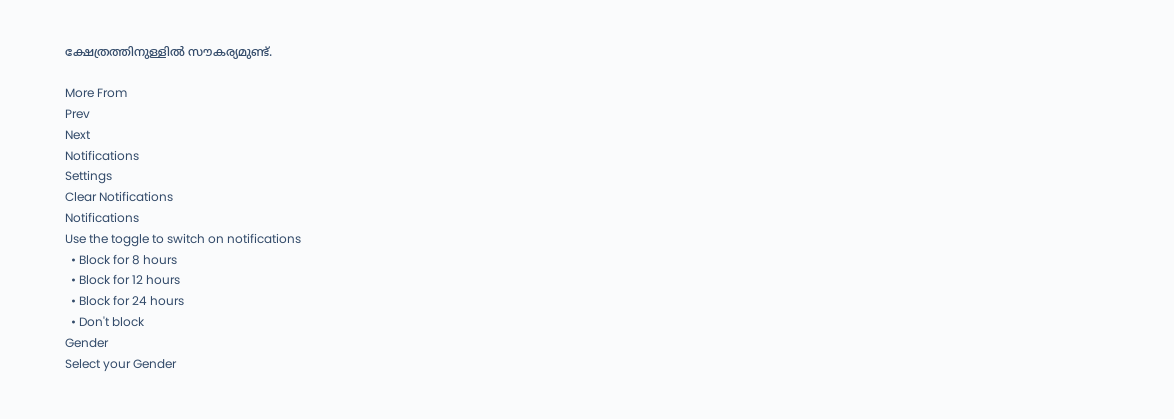ക്ഷേത്രത്തിനുള്ളില്‍ സൗകര്യമുണ്ട്.

More From
Prev
Next
Notifications
Settings
Clear Notifications
Notifications
Use the toggle to switch on notifications
  • Block for 8 hours
  • Block for 12 hours
  • Block for 24 hours
  • Don't block
Gender
Select your Gender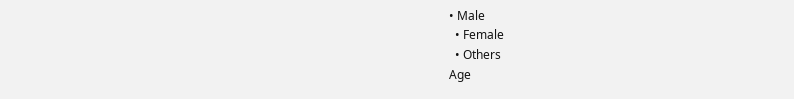• Male
  • Female
  • Others
Age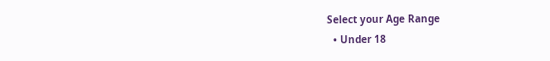Select your Age Range
  • Under 18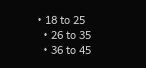• 18 to 25
  • 26 to 35
  • 36 to 45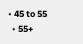• 45 to 55
  • 55+